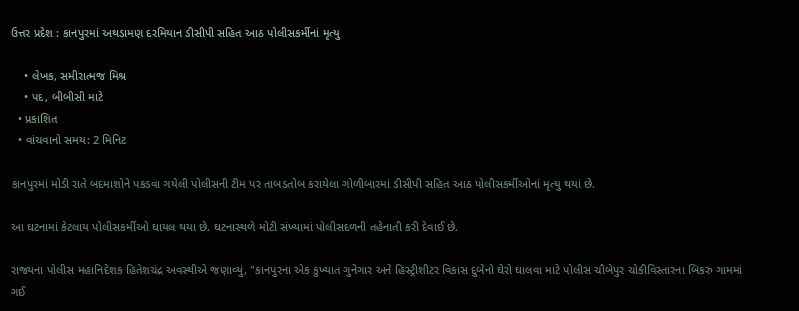ઉત્તર પ્રદેશ : કાનપુરમાં અથડામણ દરમિયાન ડીસીપી સહિત આઠ પોલીસકર્મીનાં મૃત્યુ

    • લેખક, સમીરાત્મજ મિશ્ર
    • પદ, બીબીસી માટે
  • પ્રકાશિત
  • વાંચવાનો સમય: 2 મિનિટ

કાનપુરમાં મોડી રાતે બદમાશોને પકડવા ગયેલી પોલીસની ટીમ પર તાબડતોબ કરાયેલા ગોળીબારમાં ડીસીપી સહિત આઠ પોલીસકર્મીઓનાં મૃત્યુ થયાં છે.

આ ઘટનામાં કેટલાય પોલીસકર્મીઓ ઘાયલ થયા છે. ઘટનાસ્થળે મોટી સંખ્યામાં પોલીસદળની તહેનાતી કરી દેવાઈ છે.

રાજ્યના પોલીસ મહાનિદેશક હિતેશચંદ્ર અવસ્થીએ જણાવ્યું, "કાનપુરના એક કુખ્યાત ગુનેગાર અને હિસ્ટ્રીશીટર વિકાસ દુબેનો ઘેરો ઘાલવા માટે પોલીસ ચૌબેપુર ચોકીવિસ્તારના બિકરુ ગામમાં ગઈ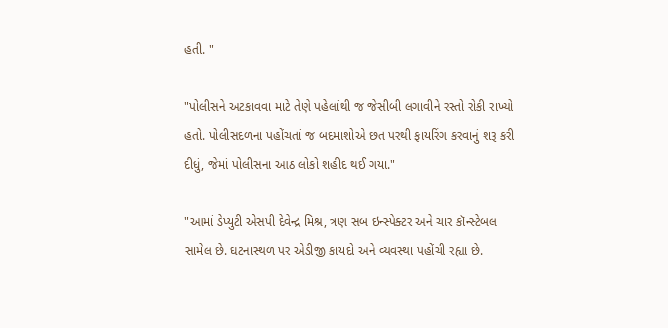હતી. "

"પોલીસને અટકાવવા માટે તેણે પહેલાંથી જ જેસીબી લગાવીને રસ્તો રોકી રાખ્યો હતો. પોલીસદળના પહોંચતાં જ બદમાશોએ છત પરથી ફાયરિંગ કરવાનું શરૂ કરી દીધું, જેમાં પોલીસના આઠ લોકો શહીદ થઈ ગયા."

"આમાં ડેપ્યુટી એસપી દેવેન્દ્ર મિશ્ર, ત્રણ સબ ઇન્સ્પેક્ટર અને ચાર કૉન્સ્ટેબલ સામેલ છે. ઘટનાસ્થળ પર એડીજી કાયદો અને વ્યવસ્થા પહોંચી રહ્યા છે.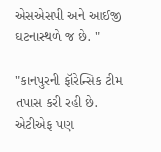એસએસપી અને આઈજી ઘટનાસ્થળે જ છે. "

"કાનપુરની ફૉરેન્સિક ટીમ તપાસ કરી રહી છે. એટીએફ પણ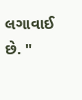લગાવાઈ છે. "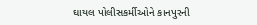ઘાયલ પોલીસકર્મીઓને કાનપુરની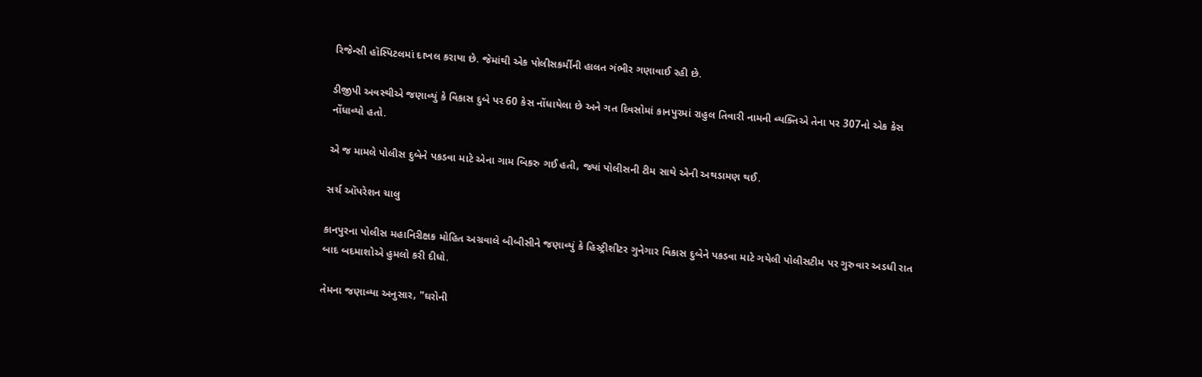રિજેન્સી હૉસ્પિટલમાં દાખલ કરાયા છે. જેમાંથી એક પોલીસકર્મીની હાલત ગંભીર ગણાવાઈ રહી છે.

ડીજીપી અવસ્થીએ જણાવ્યું કે વિકાસ દુબે પર 60 કેસ નોંધાયેલા છે અને ગત દિવસોમાં કાનપુરમાં રાહુલ તિવારી નામની વ્યક્તિએ તેના પર 307નો એક કેસ નોંધાવ્યો હતો.

એ જ મામલે પોલીસ દુબેને પકડવા માટે એના ગામ બિકરુ ગઈ હતી, જ્યાં પોલીસની ટીમ સાથે એની અથડામણ થઈ.

સર્ચ ઑપરેશન ચાલુ

કાનપુરના પોલીસ મહાનિરીક્ષક મોહિત અગ્રવાલે બીબીસીને જણાવ્યું કે હિસ્ટ્રીશીટર ગુનેગાર વિકાસ દુબેને પકડવા માટે ગયેલી પોલીસટીમ પર ગુરુવાર અડધી રાત બાદ બદમાશોએ હુમલો કરી દીધો.

તેમના જણાવ્યા અનુસાર, "ઘરોની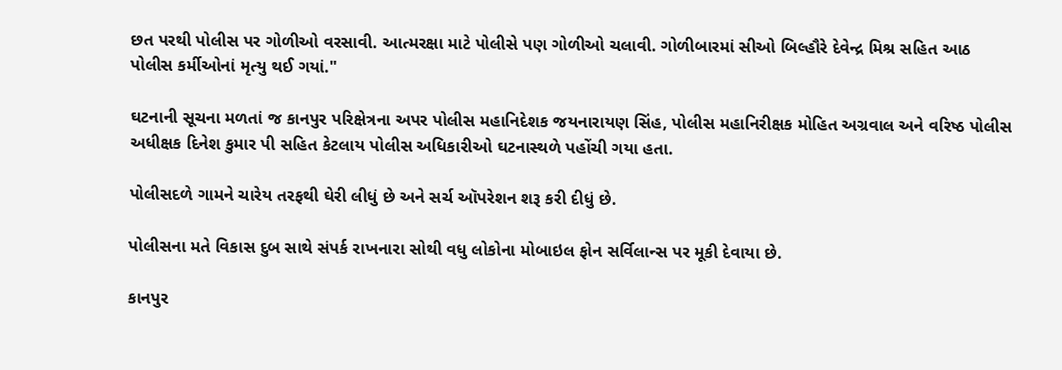છત પરથી પોલીસ પર ગોળીઓ વરસાવી. આત્મરક્ષા માટે પોલીસે પણ ગોળીઓ ચલાવી. ગોળીબારમાં સીઓ બિલ્હૌરે દેવેન્દ્ર મિશ્ર સહિત આઠ પોલીસ કર્મીઓનાં મૃત્યુ થઈ ગયાં."

ઘટનાની સૂચના મળતાં જ કાનપુર પરિક્ષેત્રના અપર પોલીસ મહાનિદેશક જયનારાયણ સિંહ, પોલીસ મહાનિરીક્ષક મોહિત અગ્રવાલ અને વરિષ્ઠ પોલીસ અધીક્ષક દિનેશ કુમાર પી સહિત કેટલાય પોલીસ અધિકારીઓ ઘટનાસ્થળે પહોંચી ગયા હતા.

પોલીસદળે ગામને ચારેય તરફથી ઘેરી લીધું છે અને સર્ચ ઑપરેશન શરૂ કરી દીધું છે.

પોલીસના મતે વિકાસ દુબ સાથે સંપર્ક રાખનારા સોથી વધુ લોકોના મોબાઇલ ફોન સર્વિલાન્સ પર મૂકી દેવાયા છે.

કાનપુર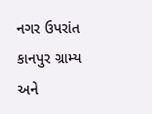નગર ઉપરાંત કાનપુર ગ્રામ્ય અને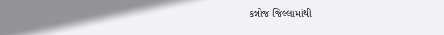કન્નોજ જિલ્લામાંથી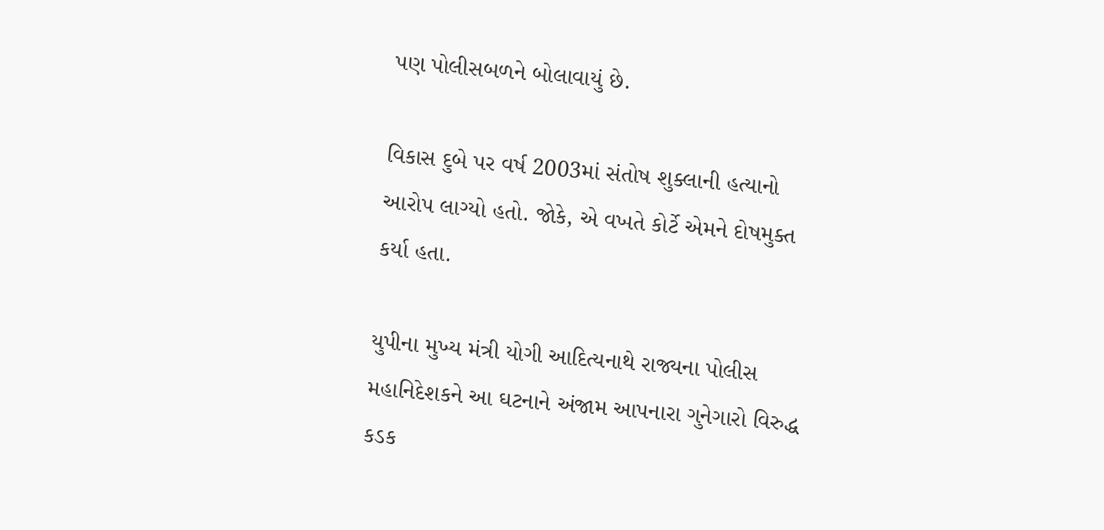પણ પોલીસબળને બોલાવાયું છે.

વિકાસ દુબે પર વર્ષ 2003માં સંતોષ શુક્લાની હત્યાનો આરોપ લાગ્યો હતો. જોકે, એ વખતે કોર્ટે એમને દોષમુક્ત કર્યા હતા.

યુપીના મુખ્ય મંત્રી યોગી આદિત્યનાથે રાજ્યના પોલીસ મહાનિદેશકને આ ઘટનાને અંજામ આપનારા ગુનેગારો વિરુદ્ધ કડક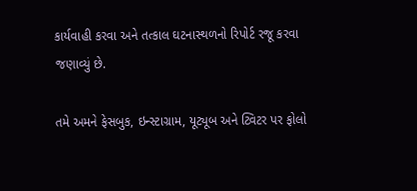કાર્યવાહી કરવા અને તત્કાલ ઘટનાસ્થળનો રિપોર્ટ રજૂ કરવા જણાવ્યું છે.

તમે અમને ફેસબુક, ઇન્સ્ટાગ્રામ, યૂટ્યૂબ અને ટ્વિટર પર ફોલો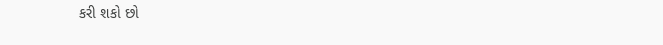કરી શકો છો